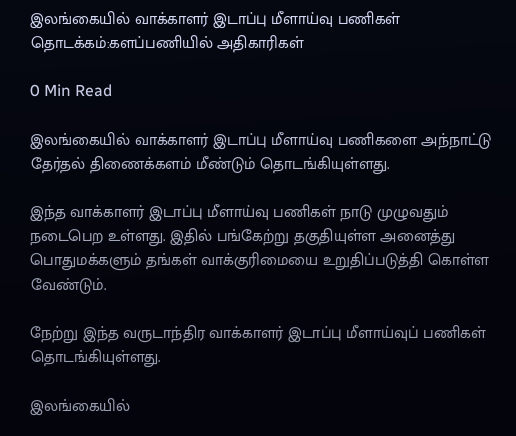இலங்கையில் வாக்காளர் இடாப்பு மீளாய்வு பணிகள் தொடக்கம்:களப்பணியில் அதிகாரிகள்

0 Min Read

இலங்கையில் வாக்காளர் இடாப்பு மீளாய்வு பணிகளை அந்நாட்டு தேர்தல் திணைக்களம் மீண்டும் தொடங்கியுள்ளது.

இந்த வாக்காளர் இடாப்பு மீளாய்வு பணிகள் நாடு முழுவதும் நடைபெற உள்ளது. இதில் பங்கேற்று தகுதியுள்ள அனைத்து பொதுமக்களும் தங்கள் வாக்குரிமையை உறுதிப்படுத்தி கொள்ள வேண்டும்.

நேற்று இந்த வருடாந்திர வாக்காளர் இடாப்பு மீளாய்வுப் பணிகள் தொடங்கியுள்ளது.

இலங்கையில்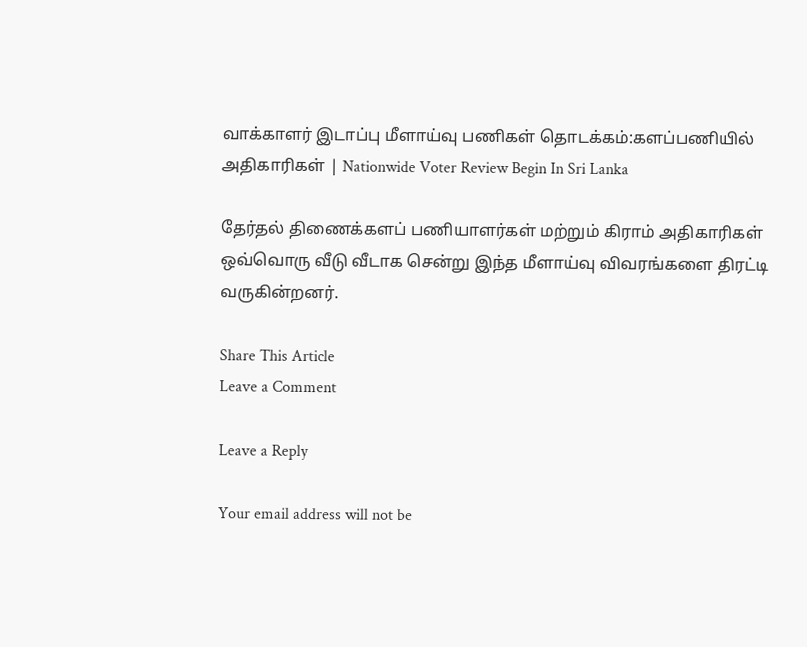வாக்காளர் இடாப்பு மீளாய்வு பணிகள் தொடக்கம்:களப்பணியில் அதிகாரிகள் | Nationwide Voter Review Begin In Sri Lanka

தேர்தல் திணைக்களப் பணியாளர்கள் மற்றும் கிராம் அதிகாரிகள் ஒவ்வொரு வீடு வீடாக சென்று இந்த மீளாய்வு விவரங்களை திரட்டி வருகின்றனர்.

Share This Article
Leave a Comment

Leave a Reply

Your email address will not be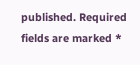published. Required fields are marked *